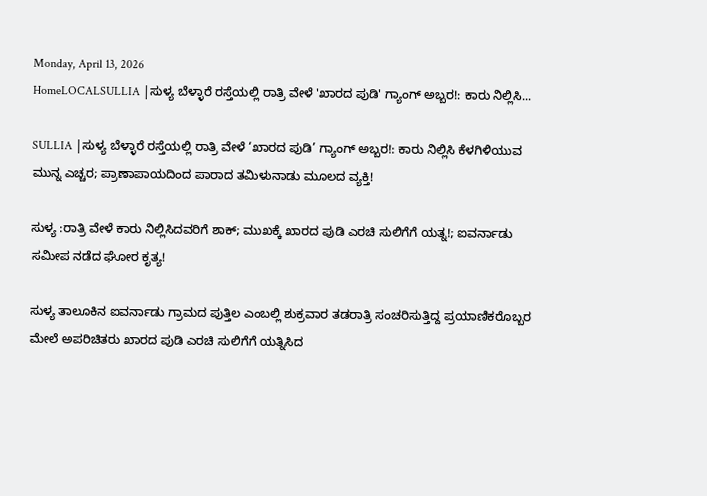Monday, April 13, 2026
HomeLOCALSULLIA |ಸುಳ್ಯ ಬೆಳ್ಳಾರೆ ರಸ್ತೆಯಲ್ಲಿ ರಾತ್ರಿ ವೇಳೆ 'ಖಾರದ ಪುಡಿ' ಗ್ಯಾಂಗ್ ಅಬ್ಬರ!: ಕಾರು ನಿಲ್ಲಿಸಿ...

SULLIA |ಸುಳ್ಯ ಬೆಳ್ಳಾರೆ ರಸ್ತೆಯಲ್ಲಿ ರಾತ್ರಿ ವೇಳೆ ‘ಖಾರದ ಪುಡಿ’ ಗ್ಯಾಂಗ್ ಅಬ್ಬರ!: ಕಾರು ನಿಲ್ಲಿಸಿ ಕೆಳಗಿಳಿಯುವ ಮುನ್ನ ಎಚ್ಚರ; ಪ್ರಾಣಾಪಾಯದಿಂದ ಪಾರಾದ ತಮಿಳುನಾಡು ಮೂಲದ ವ್ಯಕ್ತಿ!

ಸುಳ್ಯ :ರಾತ್ರಿ ವೇಳೆ ಕಾರು ನಿಲ್ಲಿಸಿದವರಿಗೆ ಶಾಕ್; ಮುಖಕ್ಕೆ ಖಾರದ ಪುಡಿ ಎರಚಿ ಸುಲಿಗೆಗೆ ಯತ್ನ!; ಐವರ್ನಾಡು ಸಮೀಪ ನಡೆದ ಘೋರ ಕೃತ್ಯ!

ಸುಳ್ಯ ತಾಲೂಕಿನ ಐವರ್ನಾಡು ಗ್ರಾಮದ ಪುತ್ತಿಲ ಎಂಬಲ್ಲಿ ಶುಕ್ರವಾರ ತಡರಾತ್ರಿ ಸಂಚರಿಸುತ್ತಿದ್ದ ಪ್ರಯಾಣಿಕರೊಬ್ಬರ ಮೇಲೆ ಅಪರಿಚಿತರು ಖಾರದ ಪುಡಿ ಎರಚಿ ಸುಲಿಗೆಗೆ ಯತ್ನಿಸಿದ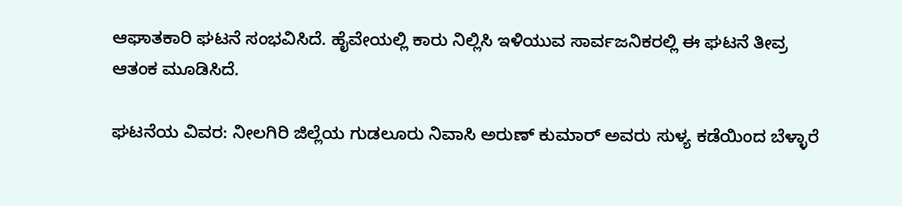ಆಘಾತಕಾರಿ ಘಟನೆ ಸಂಭವಿಸಿದೆ. ಹೈವೇಯಲ್ಲಿ ಕಾರು ನಿಲ್ಲಿಸಿ ಇಳಿಯುವ ಸಾರ್ವಜನಿಕರಲ್ಲಿ ಈ ಘಟನೆ ತೀವ್ರ ಆತಂಕ ಮೂಡಿಸಿದೆ.

ಘಟನೆಯ ವಿವರ: ನೀಲಗಿರಿ ಜಿಲ್ಲೆಯ ಗುಡಲೂರು ನಿವಾಸಿ ಅರುಣ್ ಕುಮಾರ್ ಅವರು ಸುಳ್ಯ ಕಡೆಯಿಂದ ಬೆಳ್ಳಾರೆ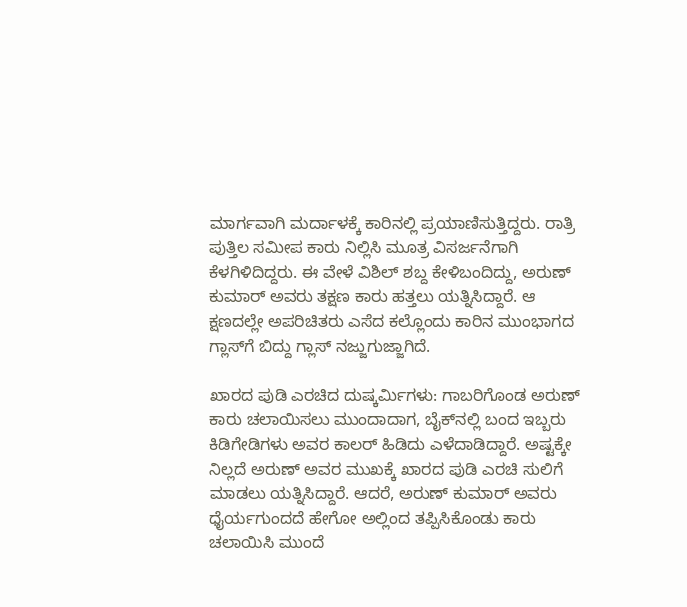ಮಾರ್ಗವಾಗಿ ಮರ್ದಾಳಕ್ಕೆ ಕಾರಿನಲ್ಲಿ ಪ್ರಯಾಣಿಸುತ್ತಿದ್ದರು. ರಾತ್ರಿ ಪುತ್ತಿಲ ಸಮೀಪ ಕಾರು ನಿಲ್ಲಿಸಿ ಮೂತ್ರ ವಿಸರ್ಜನೆಗಾಗಿ ಕೆಳಗಿಳಿದಿದ್ದರು. ಈ ವೇಳೆ ವಿಶಿಲ್ ಶಬ್ದ ಕೇಳಿಬಂದಿದ್ದು, ಅರುಣ್ ಕುಮಾರ್ ಅವರು ತಕ್ಷಣ ಕಾರು ಹತ್ತಲು ಯತ್ನಿಸಿದ್ದಾರೆ. ಆ ಕ್ಷಣದಲ್ಲೇ ಅಪರಿಚಿತರು ಎಸೆದ ಕಲ್ಲೊಂದು ಕಾರಿನ ಮುಂಭಾಗದ ಗ್ಲಾಸ್‌ಗೆ ಬಿದ್ದು ಗ್ಲಾಸ್ ನಜ್ಜುಗುಜ್ಜಾಗಿದೆ.

ಖಾರದ ಪುಡಿ ಎರಚಿದ ದುಷ್ಕರ್ಮಿಗಳು: ಗಾಬರಿಗೊಂಡ ಅರುಣ್ ಕಾರು ಚಲಾಯಿಸಲು ಮುಂದಾದಾಗ, ಬೈಕ್‌ನಲ್ಲಿ ಬಂದ ಇಬ್ಬರು ಕಿಡಿಗೇಡಿಗಳು ಅವರ ಕಾಲರ್ ಹಿಡಿದು ಎಳೆದಾಡಿದ್ದಾರೆ. ಅಷ್ಟಕ್ಕೇ ನಿಲ್ಲದೆ ಅರುಣ್ ಅವರ ಮುಖಕ್ಕೆ ಖಾರದ ಪುಡಿ ಎರಚಿ ಸುಲಿಗೆ ಮಾಡಲು ಯತ್ನಿಸಿದ್ದಾರೆ. ಆದರೆ, ಅರುಣ್ ಕುಮಾರ್ ಅವರು ಧೈರ್ಯಗುಂದದೆ ಹೇಗೋ ಅಲ್ಲಿಂದ ತಪ್ಪಿಸಿಕೊಂಡು ಕಾರು ಚಲಾಯಿಸಿ ಮುಂದೆ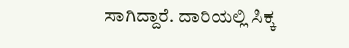ಸಾಗಿದ್ದಾರೆ. ದಾರಿಯಲ್ಲಿ ಸಿಕ್ಕ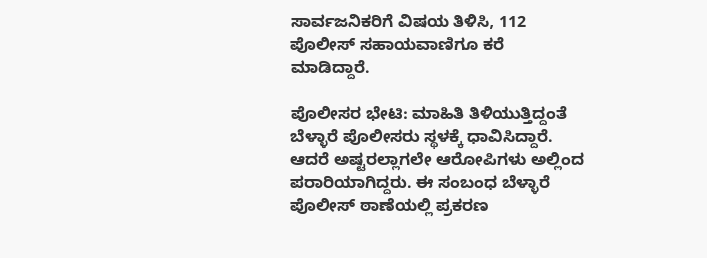ಸಾರ್ವಜನಿಕರಿಗೆ ವಿಷಯ ತಿಳಿಸಿ, 112 ಪೊಲೀಸ್ ಸಹಾಯವಾಣಿಗೂ ಕರೆ ಮಾಡಿದ್ದಾರೆ.

ಪೊಲೀಸರ ಭೇಟಿ: ಮಾಹಿತಿ ತಿಳಿಯುತ್ತಿದ್ದಂತೆ ಬೆಳ್ಳಾರೆ ಪೊಲೀಸರು ಸ್ಥಳಕ್ಕೆ ಧಾವಿಸಿದ್ದಾರೆ. ಆದರೆ ಅಷ್ಟರಲ್ಲಾಗಲೇ ಆರೋಪಿಗಳು ಅಲ್ಲಿಂದ ಪರಾರಿಯಾಗಿದ್ದರು. ಈ ಸಂಬಂಧ ಬೆಳ್ಳಾರೆ ಪೊಲೀಸ್ ಠಾಣೆಯಲ್ಲಿ ಪ್ರಕರಣ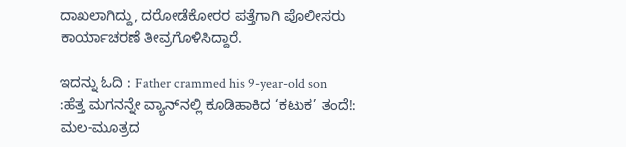ದಾಖಲಾಗಿದ್ದು, ದರೋಡೆಕೋರರ ಪತ್ತೆಗಾಗಿ ಪೊಲೀಸರು ಕಾರ್ಯಾಚರಣೆ ತೀವ್ರಗೊಳಿಸಿದ್ದಾರೆ.

ಇದನ್ನು ಓದಿ : Father crammed his 9-year-old son :ಹೆತ್ತ ಮಗನನ್ನೇ ವ್ಯಾನ್‌ನಲ್ಲಿ ಕೂಡಿಹಾಕಿದ ‘ಕಟುಕ’ ತಂದೆ!: ಮಲ-ಮೂತ್ರದ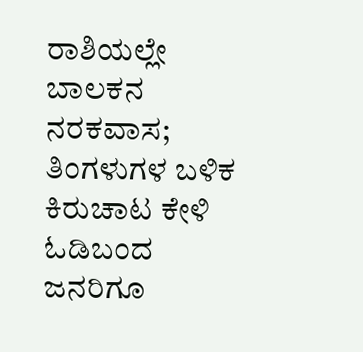ರಾಶಿಯಲ್ಲೇ ಬಾಲಕನ ನರಕವಾಸ; ತಿಂಗಳುಗಳ ಬಳಿಕ ಕಿರುಚಾಟ ಕೇಳಿ ಓಡಿಬಂದ ಜನರಿಗೂ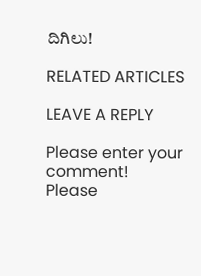ದಿಗಿಲು!

RELATED ARTICLES

LEAVE A REPLY

Please enter your comment!
Please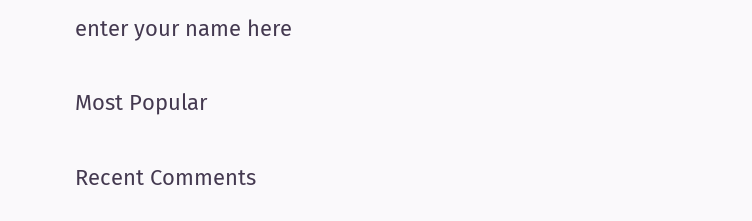enter your name here

Most Popular

Recent Comments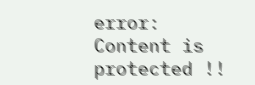error: Content is protected !!